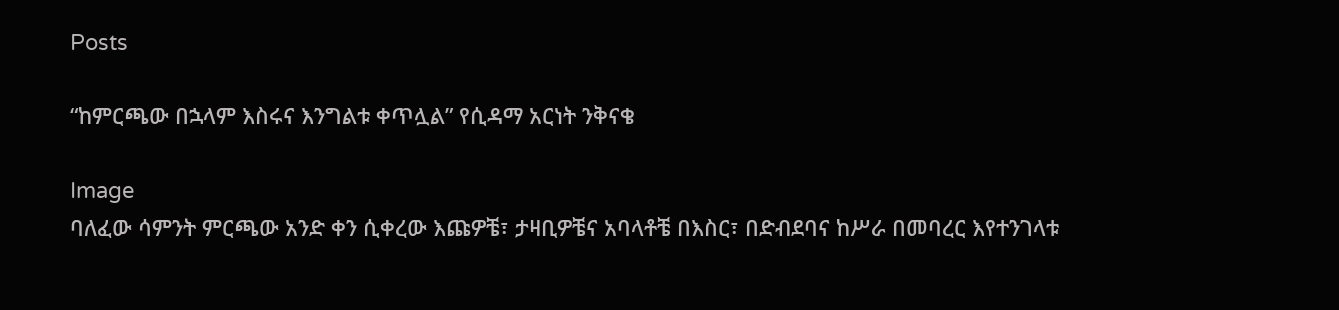Posts

“ከምርጫው በኋላም እስሩና እንግልቱ ቀጥሏል” የሲዳማ አርነት ንቅናቄ

Image
ባለፈው ሳምንት ምርጫው አንድ ቀን ሲቀረው እጩዎቼ፣ ታዛቢዎቼና አባላቶቼ በእስር፣ በድብደባና ከሥራ በመባረር እየተንገላቱ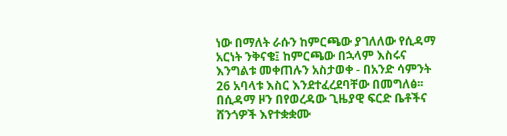ነው በማለት ራሱን ከምርጫው ያገለለው የሲዳማ አርነት ንቅናቄ፤ ከምርጫው በኋላም እስሩና እንግልቱ መቀጠሉን አስታወቀ - በአንድ ሳምንት 26 አባላቱ እስር እንደተፈረደባቸው በመግለፅ፡፡ በሲዳማ ዞን በየወረዳው ጊዜያዊ ፍርድ ቤቶችና ሸንጎዎች እየተቋቋሙ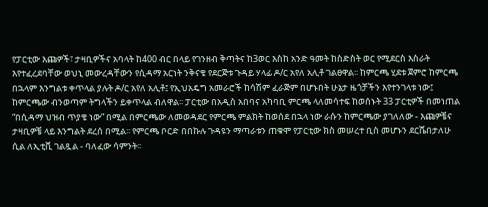የፓርቲው እጩዎች፣ ታዛቢዎችና አባላት ከ400 ብር በላይ የገንዘብ ቅጣትና ከ3ወር እስከ አንድ ዓመት ከስድስት ወር የሚደርስ እስራት እየተፈረደባቸው ወህኒ መውረዳቸውን የሲዳማ አርነት ንቅናቄ የደርጅቱ ጉዳይ ሃላፊ ዶ/ር አየለ አሊቶ ገልፀዋል፡፡ ከምርጫ ሂደቱ ጀምሮ ከምርጫ በኋላም እንግልቱ ቀጥላል ያሉት ዶ/ር አየለ አሊቶ፤ የኢህአዴግ አመራሮች ከሳሽም ፈራጅም በሆኑበት ሁኔታ ዜጎቻችን እየተንገላቱ ነው፤ ከምርጫው ብንወጣም ትግላችን ይቀጥላል ብለዋል፡፡ ፓርቲው በአዲስ አበባና አካባቢ ምርጫ ላለመሳተፍ ከወሰኑት 33 ፓርቲዎች በመነጠል “በሲዳማ ህዝብ ጥያቄ ነው” በሚል በምርጫው ለመወዳደር የምርጫ ምልክት ከወሰደ በኋላ ነው ራሱን ከምርጫው ያገለለው - እጩዎቼና ታዛቢዎቼ ላይ እንግልት ደረሰ በሚል፡፡ የምርጫ ቦርድ በበኩሉ ጉዳዩን ማጣራቱን ጠቁሞ የፓርቲው ክስ መሠረተ ቢስ መሆኑን ደርሼበታለሁ ሲል ለኢቲቪ ገልጿል - ባለፈው ሳምንት፡፡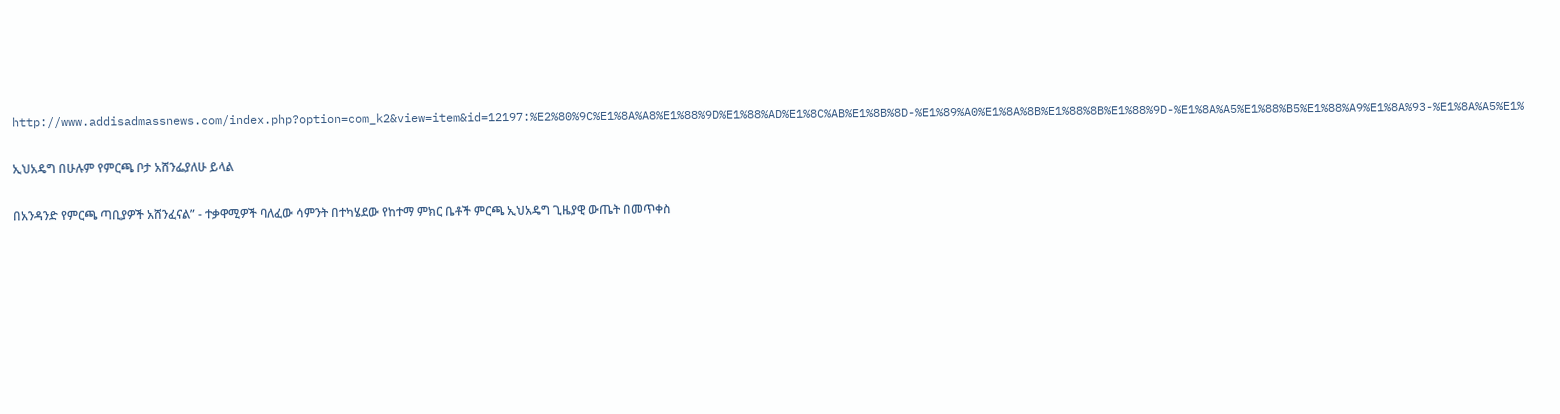http://www.addisadmassnews.com/index.php?option=com_k2&view=item&id=12197:%E2%80%9C%E1%8A%A8%E1%88%9D%E1%88%AD%E1%8C%AB%E1%8B%8D-%E1%89%A0%E1%8A%8B%E1%88%8B%E1%88%9D-%E1%8A%A5%E1%88%B5%E1%88%A9%E1%8A%93-%E1%8A%A5%E1%

ኢህአዴግ በሁሉም የምርጫ ቦታ አሸንፌያለሁ ይላል

በአንዳንድ የምርጫ ጣቢያዎች አሸንፈናል” - ተቃዋሚዎች ባለፈው ሳምንት በተካሄደው የከተማ ምክር ቤቶች ምርጫ ኢህአዴግ ጊዜያዊ ውጤት በመጥቀስ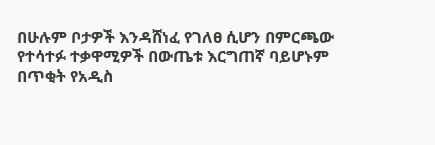በሁሉም ቦታዎች እንዳሸነፈ የገለፀ ሲሆን በምርጫው የተሳተፉ ተቃዋሚዎች በውጤቱ እርግጠኛ ባይሆኑም በጥቂት የአዲስ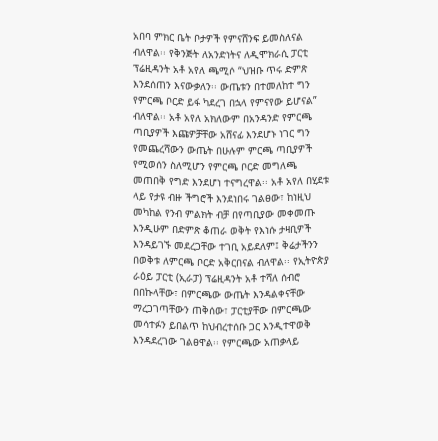አበባ ምክር ቤት ቦታዎች የምናሸንፍ ይመስለናል ብለዋል፡፡ የቅንጅት ለአንድነትና ለዲሞክራሲ ፓርቲ ፕሬዚዳንት አቶ አየለ ጫሚሶ “ህዝቡ ጥሩ ድምጽ እንደሰጠን እናውቃለን፡፡ ውጤቱን በተመለከተ ግን የምርጫ ቦርድ ይፋ ካደረገ በኋላ የምናየው ይሆናል” ብለዋል፡፡ አቶ አየለ አክለውም በአንዳንድ የምርጫ ጣቢያዎች እጩዎቻቸው አሸናፊ እንደሆኑ ነገር ግን የመጨረሻውን ውጤት በሁሉም ምርጫ ጣቢያዎች የሚወሰን ስለሚሆን የምርጫ ቦርድ መግለጫ መጠበቅ የግድ እንደሆነ ተናግረዋል፡፡ አቶ አየለ በሂደቱ ላይ የታዩ ብዙ ችግሮች እንደነበሩ ገልፀው፣ ከነዚህ መካከል የንብ ምልክት ብቻ በየጣቢያው መቀመጡ እንዲሁም በድምጽ ቆጠራ ወቅት የእነሱ ታዛቢዎች እንዳይገኙ መደረጋቸው ተገቢ አይደለም፤ ቅሬታችንን በወቅቱ ለምርጫ ቦርድ አቅርበናል ብለዋል፡፡ የኢትዮጵያ ራዕይ ፓርቲ (ኢራፓ) ፕሬዚዳንት አቶ ተሻለ ሰብሮ በበኩላቸው፣ በምርጫው ውጤት እንዳልቀናቸው ማረጋገጣቸውን ጠቅሰው፣ ፓርቲያቸው በምርጫው መሳተፉን ይበልጥ ከህብረተሰቡ ጋር እንዲተዋወቅ እንዳደረገው ገልፀዋል፡፡ የምርጫው አጠቃላይ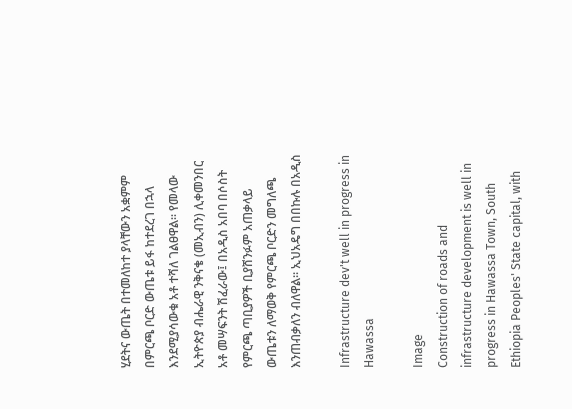ሂደትና ውጤት በተመለከተ ያላቸውን አቋምም በምርጫ ቦርድ ውጤቱ ይፋ ከተደረገ በኋላ እንደሚያሳውቁ አቶ ተሻለ ገልፀዋል፡፡ የመላው ኢትዮጵያ ብሔራዊ ንቅናቄ (መኢብን) ሊቀመንበር አቶ መሣፍንት ሽፈራው፤ በአዲስ አበባ በሶስት የምርጫ ጣቢያዎች ቢያሸንፉም አጠቃላይ ውጤቱን ለማወቅ የምርጫ ቦርድን መግለጫ እንጠብቃለን ብለዋል፡፡ ኢህአዴግ በበኩሉ በአዲስ

Infrastructure dev't well in progress in Hawassa

Image
Construction of roads and infrastructure development is well in progress in Hawassa Town, South Ethiopia Peoples' State capital, with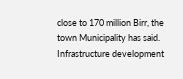close to 170 million Birr, the town Municipality has said. Infrastructure development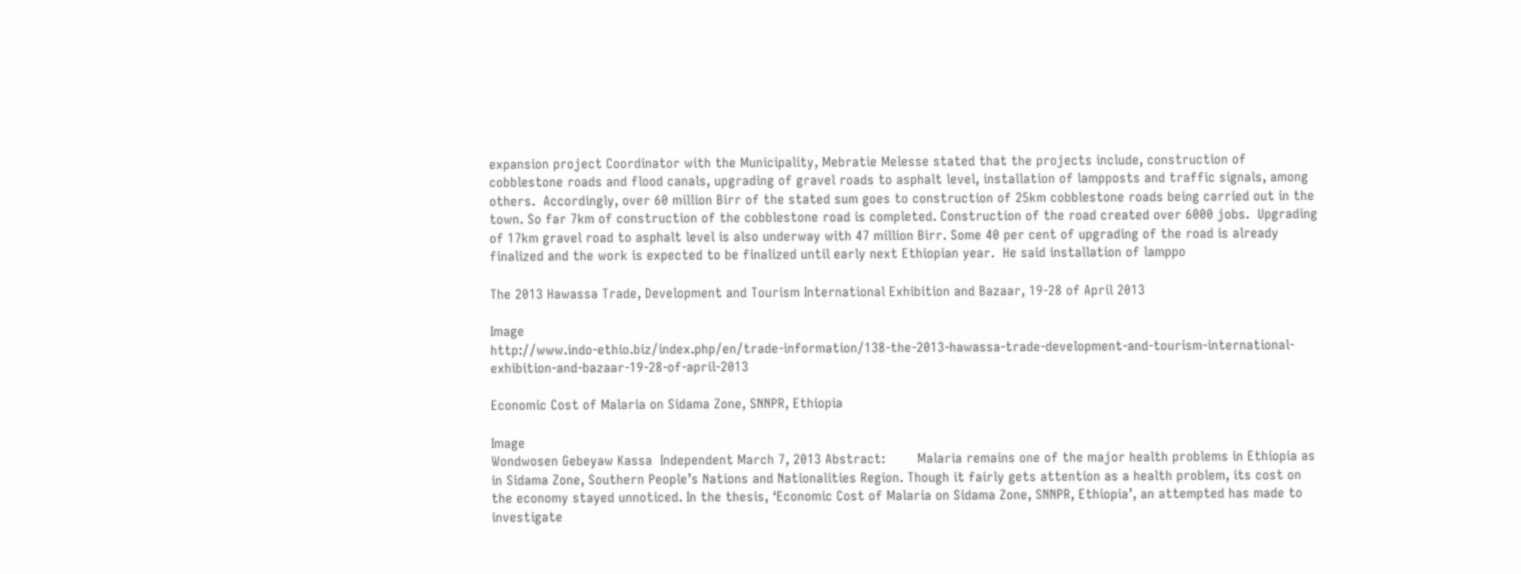expansion project Coordinator with the Municipality, Mebratie Melesse stated that the projects include, construction of cobblestone roads and flood canals, upgrading of gravel roads to asphalt level, installation of lampposts and traffic signals, among others.  Accordingly, over 60 million Birr of the stated sum goes to construction of 25km cobblestone roads being carried out in the town. So far 7km of construction of the cobblestone road is completed. Construction of the road created over 6000 jobs.  Upgrading of 17km gravel road to asphalt level is also underway with 47 million Birr. Some 40 per cent of upgrading of the road is already finalized and the work is expected to be finalized until early next Ethiopian year.  He said installation of lamppo

The 2013 Hawassa Trade, Development and Tourism International Exhibition and Bazaar, 19-28 of April 2013

Image
http://www.indo-ethio.biz/index.php/en/trade-information/138-the-2013-hawassa-trade-development-and-tourism-international-exhibition-and-bazaar-19-28-of-april-2013

Economic Cost of Malaria on Sidama Zone, SNNPR, Ethiopia

Image
Wondwosen Gebeyaw Kassa  Independent March 7, 2013 Abstract:        Malaria remains one of the major health problems in Ethiopia as in Sidama Zone, Southern People’s Nations and Nationalities Region. Though it fairly gets attention as a health problem, its cost on the economy stayed unnoticed. In the thesis, ‘Economic Cost of Malaria on Sidama Zone, SNNPR, Ethiopia’, an attempted has made to investigate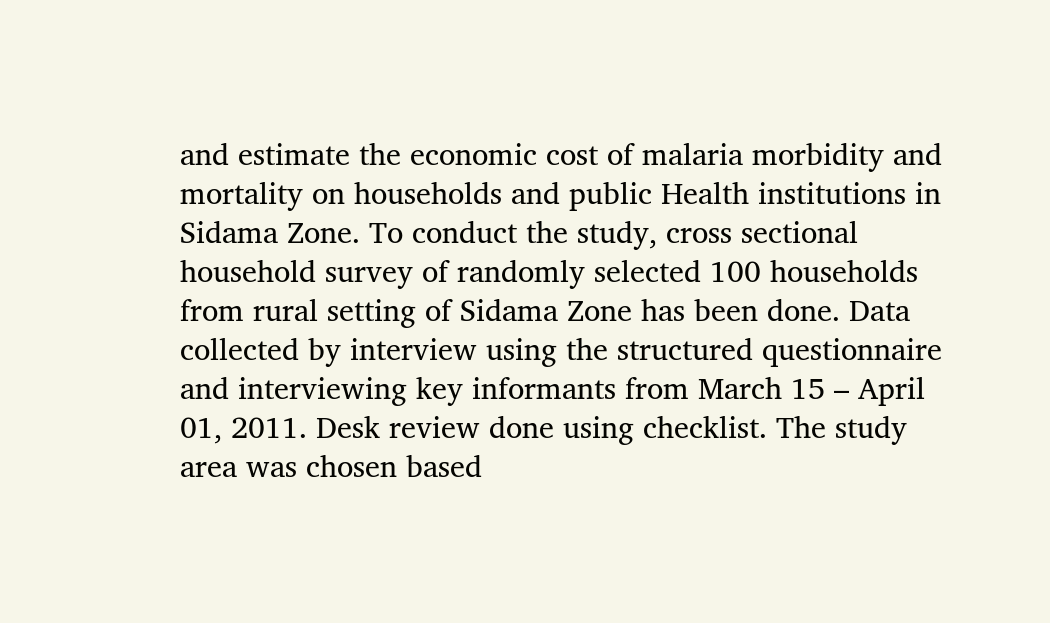and estimate the economic cost of malaria morbidity and mortality on households and public Health institutions in Sidama Zone. To conduct the study, cross sectional household survey of randomly selected 100 households from rural setting of Sidama Zone has been done. Data collected by interview using the structured questionnaire and interviewing key informants from March 15 – April 01, 2011. Desk review done using checklist. The study area was chosen based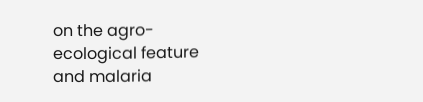on the agro-ecological feature and malaria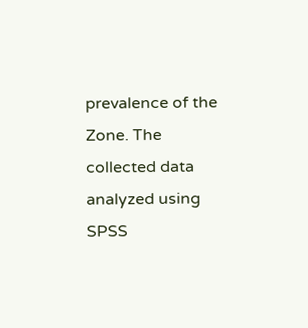prevalence of the Zone. The collected data analyzed using SPSS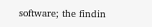software; the findin